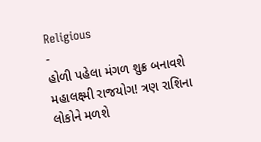Religious
-
હોળી પહેલા મંગળ શુક્ર બનાવશે મહાલક્ષ્મી રાજયોગ! ત્રણ રાશિના લોકોને મળશે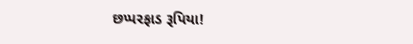છપ્પરફાડ રૂપિયા!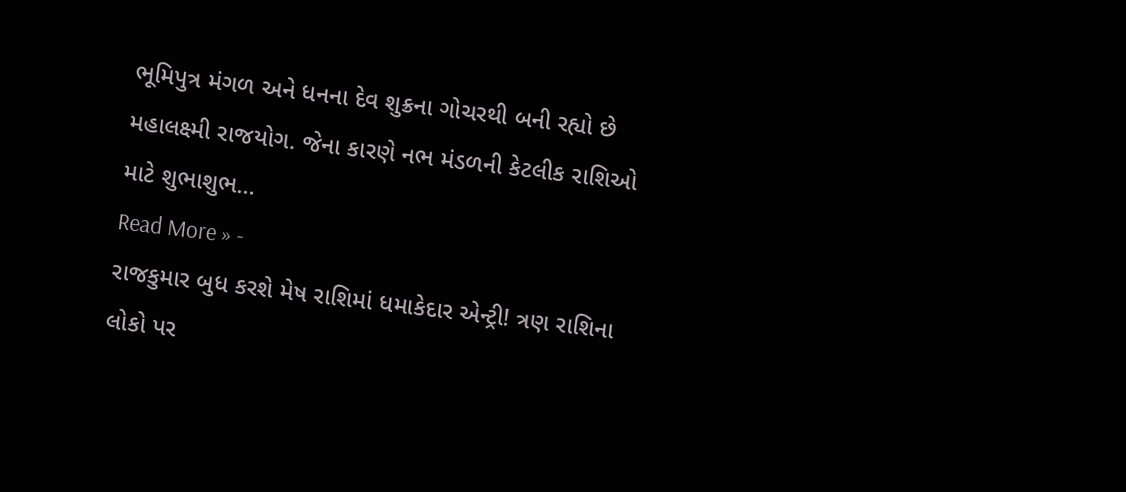ભૂમિપુત્ર મંગળ અને ધનના દેવ શુક્રના ગોચરથી બની રહ્યો છે મહાલક્ષ્મી રાજયોગ. જેના કારણે નભ મંડળની કેટલીક રાશિઓ માટે શુભાશુભ…
Read More » -
રાજકુમાર બુધ કરશે મેષ રાશિમાં ધમાકેદાર એન્ટ્રી! ત્રણ રાશિના લોકો પર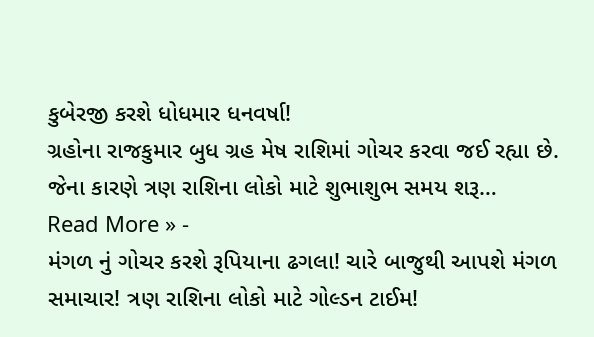કુબેરજી કરશે ધોધમાર ધનવર્ષા!
ગ્રહોના રાજકુમાર બુધ ગ્રહ મેષ રાશિમાં ગોચર કરવા જઈ રહ્યા છે. જેના કારણે ત્રણ રાશિના લોકો માટે શુભાશુભ સમય શરૂ…
Read More » -
મંગળ નું ગોચર કરશે રૂપિયાના ઢગલા! ચારે બાજુથી આપશે મંગળ સમાચાર! ત્રણ રાશિના લોકો માટે ગોલ્ડન ટાઈમ!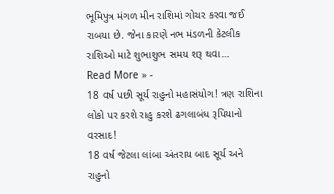ભૂમિપુત્ર મંગળ મીન રાશિમાં ગોચર કરવા જઈ રાબયા છે. જેના કારણે નભ મંડળની કેટલીક રાશિઓ માટે શુભાશુભ સમય શરૂ થવા…
Read More » -
18 વર્ષ પછી સૂર્ય રાહુનો મહાસંયોગ! ત્રણ રાશિના લોકો પર કરશે રાહુ કરશે ઢગલાબંધ રૂપિયાનો વરસાદ!
18 વર્ષ જેટલા લાંબા અંતરાય બાદ સૂર્ય અને રાહુનો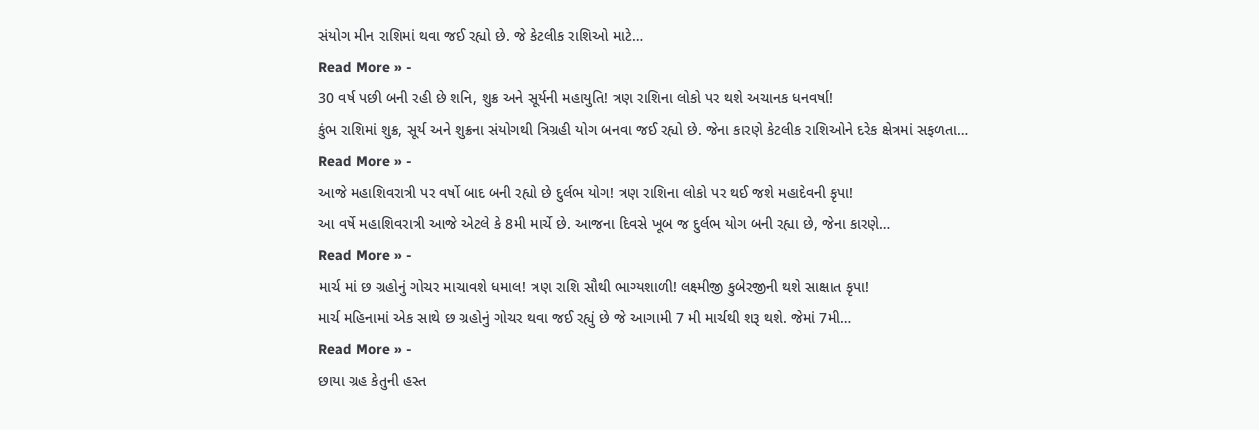સંયોગ મીન રાશિમાં થવા જઈ રહ્યો છે. જે કેટલીક રાશિઓ માટે…
Read More » -
30 વર્ષ પછી બની રહી છે શનિ, શુક્ર અને સૂર્યની મહાયુતિ! ત્રણ રાશિના લોકો પર થશે અચાનક ધનવર્ષા!
કુંભ રાશિમાં શુક્ર, સૂર્ય અને શુક્રના સંયોગથી ત્રિગ્રહી યોગ બનવા જઈ રહ્યો છે. જેના કારણે કેટલીક રાશિઓને દરેક ક્ષેત્રમાં સફળતા…
Read More » -
આજે મહાશિવરાત્રી પર વર્ષો બાદ બની રહ્યો છે દુર્લભ યોગ! ત્રણ રાશિના લોકો પર થઈ જશે મહાદેવની કૃપા!
આ વર્ષે મહાશિવરાત્રી આજે એટલે કે 8મી માર્ચે છે. આજના દિવસે ખૂબ જ દુર્લભ યોગ બની રહ્યા છે, જેના કારણે…
Read More » -
માર્ચ માં છ ગ્રહોનું ગોચર માચાવશે ધમાલ! ત્રણ રાશિ સૌથી ભાગ્યશાળી! લક્ષ્મીજી કુબેરજીની થશે સાક્ષાત કૃપા!
માર્ચ મહિનામાં એક સાથે છ ગ્રહોનું ગોચર થવા જઈ રહ્યું છે જે આગામી 7 મી માર્ચથી શરૂ થશે. જેમાં 7મી…
Read More » -
છાયા ગ્રહ કેતુની હસ્ત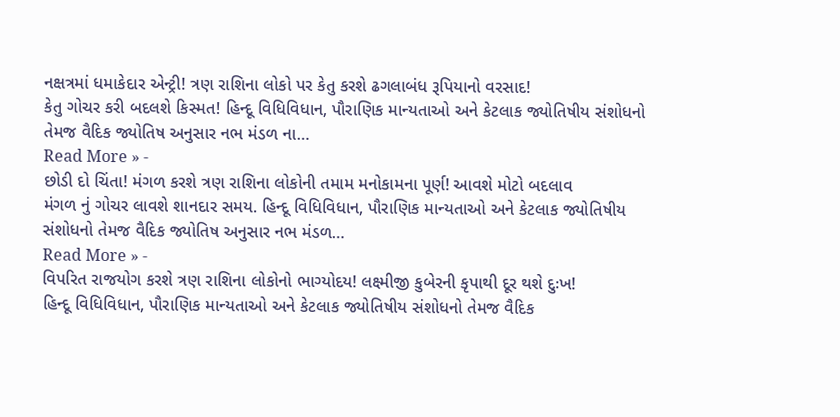નક્ષત્રમાં ધમાકેદાર એન્ટ્રી! ત્રણ રાશિના લોકો પર કેતુ કરશે ઢગલાબંધ રૂપિયાનો વરસાદ!
કેતુ ગોચર કરી બદલશે કિસ્મત! હિન્દૂ વિધિવિધાન, પૌરાણિક માન્યતાઓ અને કેટલાક જ્યોતિષીય સંશોધનો તેમજ વૈદિક જ્યોતિષ અનુસાર નભ મંડળ ના…
Read More » -
છોડી દો ચિંતા! મંગળ કરશે ત્રણ રાશિના લોકોની તમામ મનોકામના પૂર્ણ! આવશે મોટો બદલાવ
મંગળ નું ગોચર લાવશે શાનદાર સમય. હિન્દૂ વિધિવિધાન, પૌરાણિક માન્યતાઓ અને કેટલાક જ્યોતિષીય સંશોધનો તેમજ વૈદિક જ્યોતિષ અનુસાર નભ મંડળ…
Read More » -
વિપરિત રાજયોગ કરશે ત્રણ રાશિના લોકોનો ભાગ્યોદય! લક્ષ્મીજી કુબેરની કૃપાથી દૂર થશે દુઃખ!
હિન્દૂ વિધિવિધાન, પૌરાણિક માન્યતાઓ અને કેટલાક જ્યોતિષીય સંશોધનો તેમજ વૈદિક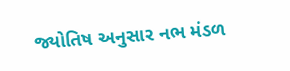જ્યોતિષ અનુસાર નભ મંડળ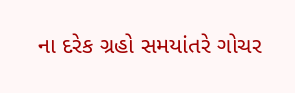ના દરેક ગ્રહો સમયાંતરે ગોચર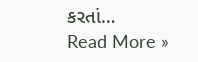કરતાં…
Read More »